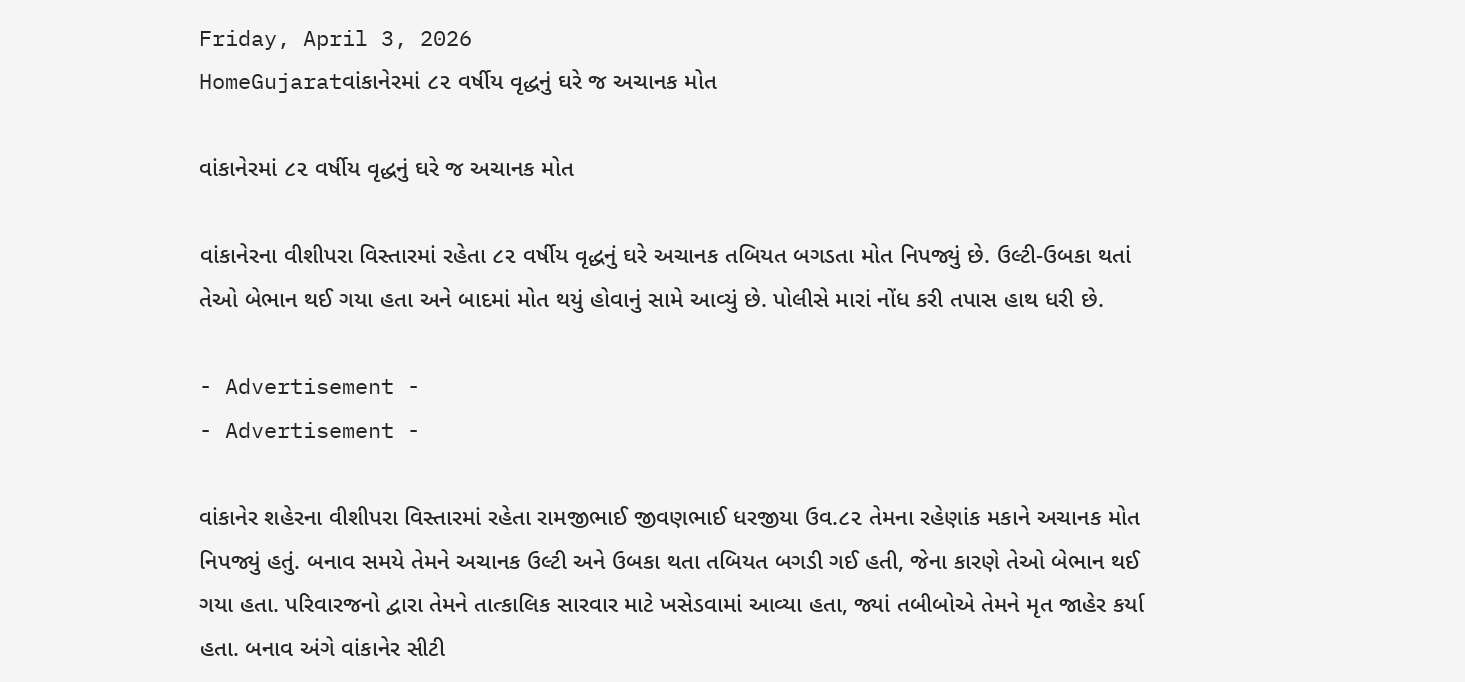Friday, April 3, 2026
HomeGujaratવાંકાનેરમાં ૮૨ વર્ષીય વૃદ્ધનું ઘરે જ અચાનક મોત

વાંકાનેરમાં ૮૨ વર્ષીય વૃદ્ધનું ઘરે જ અચાનક મોત

વાંકાનેરના વીશીપરા વિસ્તારમાં રહેતા ૮૨ વર્ષીય વૃદ્ધનું ઘરે અચાનક તબિયત બગડતા મોત નિપજ્યું છે. ઉલ્ટી-ઉબકા થતાં તેઓ બેભાન થઈ ગયા હતા અને બાદમાં મોત થયું હોવાનું સામે આવ્યું છે. પોલીસે મારાં નોંધ કરી તપાસ હાથ ધરી છે.

- Advertisement -
- Advertisement -

વાંકાનેર શહેરના વીશીપરા વિસ્તારમાં રહેતા રામજીભાઈ જીવણભાઈ ધરજીયા ઉવ.૮૨ તેમના રહેણાંક મકાને અચાનક મોત નિપજ્યું હતું. બનાવ સમયે તેમને અચાનક ઉલ્ટી અને ઉબકા થતા તબિયત બગડી ગઈ હતી, જેના કારણે તેઓ બેભાન થઈ ગયા હતા. પરિવારજનો દ્વારા તેમને તાત્કાલિક સારવાર માટે ખસેડવામાં આવ્યા હતા, જ્યાં તબીબોએ તેમને મૃત જાહેર કર્યા હતા. બનાવ અંગે વાંકાનેર સીટી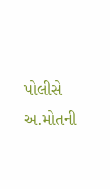પોલીસે અ.મોતની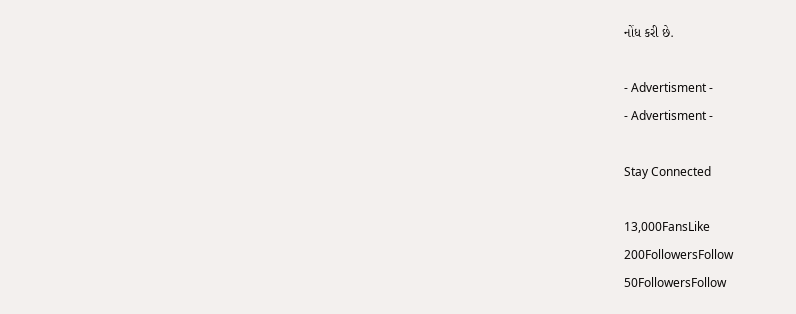નોંધ કરી છે.

- Advertisment -
- Advertisment -

Stay Connected

13,000FansLike
200FollowersFollow
50FollowersFollow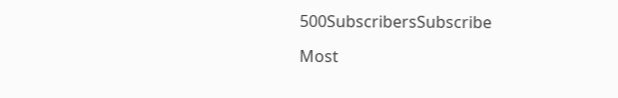500SubscribersSubscribe

Most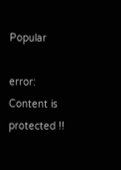Popular

error: Content is protected !!